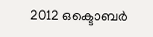2012 ഒക്ടൊബർ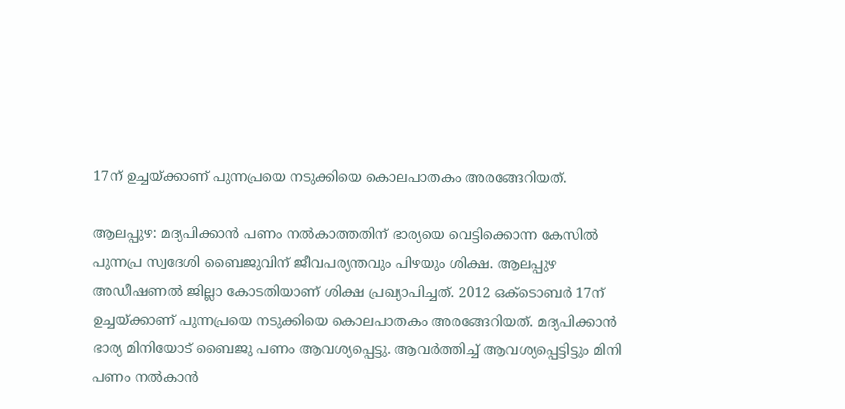17ന് ഉച്ചയ്ക്കാണ് പുന്നപ്രയെ നടുക്കിയെ കൊലപാതകം അരങ്ങേറിയത്.

ആലപ്പുഴ: മദ്യപിക്കാൻ പണം നൽകാത്തതിന് ഭാര്യയെ വെട്ടിക്കൊന്ന കേസിൽ പുന്നപ്ര സ്വദേശി ബൈജുവിന് ജീവപര്യന്തവും പിഴയും ശിക്ഷ. ആലപ്പുഴ അഡീഷണൽ ജില്ലാ കോടതിയാണ് ശിക്ഷ പ്രഖ്യാപിച്ചത്. 2012 ഒക്ടൊബർ 17ന് ഉച്ചയ്ക്കാണ് പുന്നപ്രയെ നടുക്കിയെ കൊലപാതകം അരങ്ങേറിയത്. മദ്യപിക്കാൻ ഭാര്യ മിനിയോട് ബൈജു പണം ആവശ്യപ്പെട്ടു. ആവർത്തിച്ച് ആവശ്യപ്പെട്ടിട്ടും മിനി പണം നൽകാൻ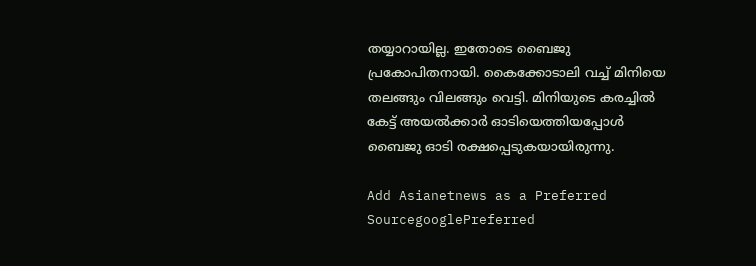തയ്യാറായില്ല. ഇതോടെ ബൈജു പ്രകോപിതനായി. കൈക്കോടാലി വച്ച് മിനിയെ തലങ്ങും വിലങ്ങും വെട്ടി. മിനിയുടെ കരച്ചിൽ കേട്ട് അയൽക്കാർ ഓടിയെത്തിയപ്പോൾ ബൈജു ഓടി രക്ഷപ്പെടുകയായിരുന്നു.

Add Asianetnews as a Preferred SourcegooglePreferred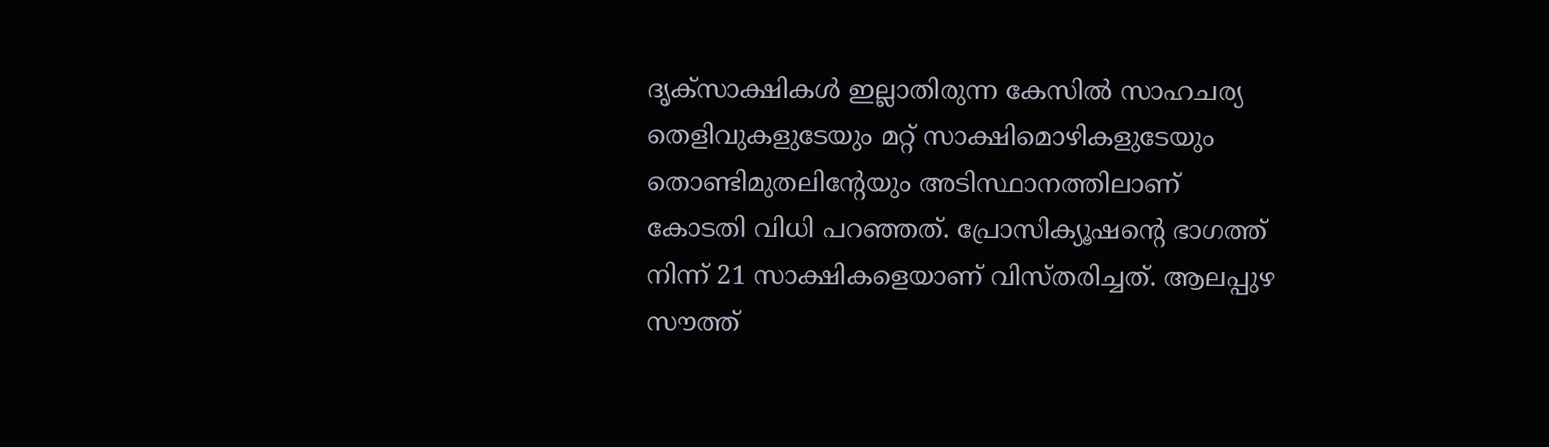ദൃക്സാക്ഷികൾ ഇല്ലാതിരുന്ന കേസിൽ സാഹചര്യ തെളിവുകളുടേയും മറ്റ് സാക്ഷിമൊഴികളുടേയും തൊണ്ടിമുതലിന്‍റേയും അടിസ്ഥാനത്തിലാണ് കോടതി വിധി പറഞ്ഞത്. പ്രോസിക്യൂഷന്‍റെ ഭാഗത്ത് നിന്ന് 21 സാക്ഷികളെയാണ് വിസ്തരിച്ചത്. ആലപ്പുഴ സൗത്ത്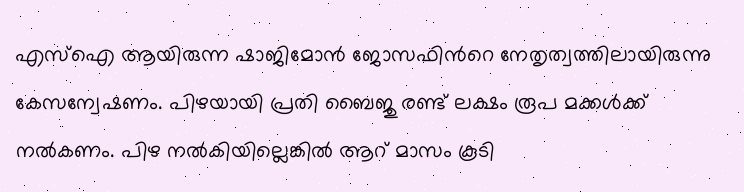എസ്ഐ ആയിരുന്ന ഷാജിമോൻ ജോസഫിന്‍റെ നേതൃത്വത്തിലായിരുന്നു കേസന്വേഷണം. പിഴയായി പ്രതി ബൈജു രണ്ട് ലക്ഷം രൂപ മക്കൾക്ക് നൽകണം. പിഴ നൽകിയില്ലെങ്കിൽ ആറ് മാസം കൂടി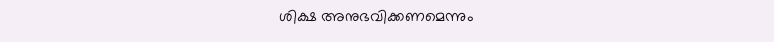ശിക്ഷ അനുഭവിക്കണമെന്നും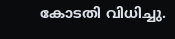കോടതി വിധിച്ചു.